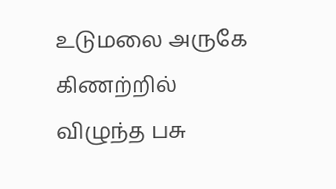உடுமலை அருகே கிணற்றில் விழுந்த பசு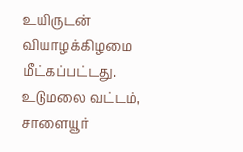உயிருடன் வியாழக்கிழமை மீட்கப்பட்டது.
உடுமலை வட்டம், சாளையூர்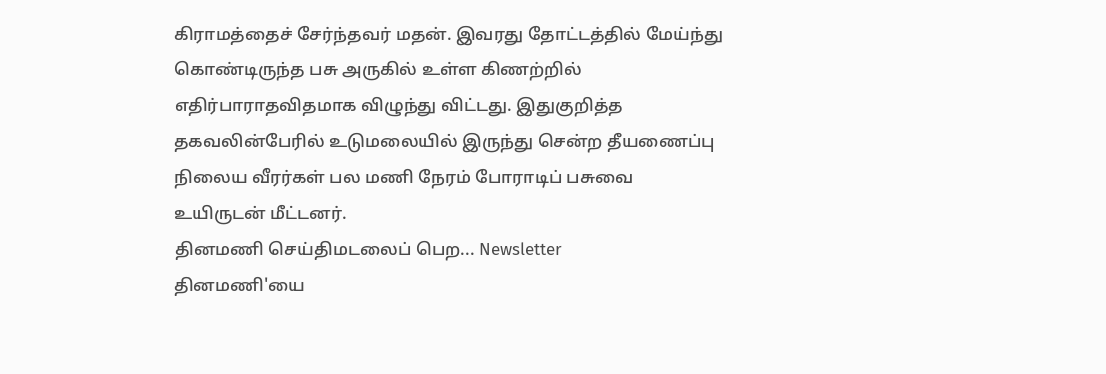கிராமத்தைச் சேர்ந்தவர் மதன். இவரது தோட்டத்தில் மேய்ந்து கொண்டிருந்த பசு அருகில் உள்ள கிணற்றில் எதிர்பாராதவிதமாக விழுந்து விட்டது. இதுகுறித்த தகவலின்பேரில் உடுமலையில் இருந்து சென்ற தீயணைப்பு நிலைய வீரர்கள் பல மணி நேரம் போராடிப் பசுவை உயிருடன் மீட்டனர்.
தினமணி செய்திமடலைப் பெற... Newsletter
தினமணி'யை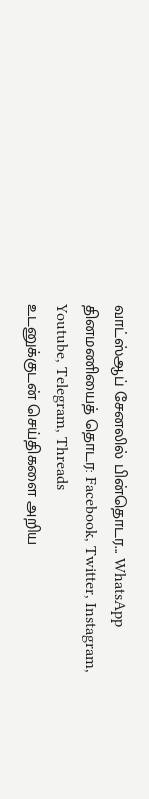வாட்ஸ்ஆப் சேனலில் பின்தொடர... WhatsApp
தினமணியைத் தொடர: Facebook, Twitter, Instagram, Youtube, Telegram, Threads
உடனுக்குடன் செய்திகளை அறிய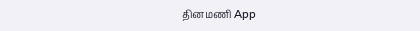தினமணி App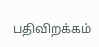பதிவிறக்கம்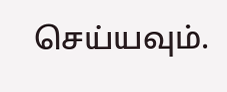செய்யவும்.